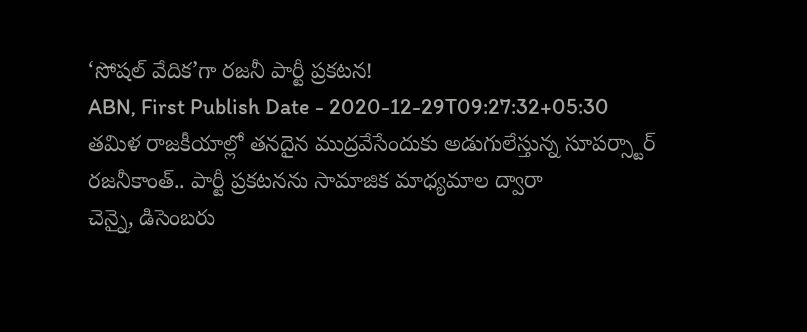‘సోషల్ వేదిక’గా రజనీ పార్టీ ప్రకటన!
ABN, First Publish Date - 2020-12-29T09:27:32+05:30
తమిళ రాజకీయాల్లో తనదైన ముద్రవేసేందుకు అడుగులేస్తున్న సూపర్స్టార్ రజనీకాంత్.. పార్టీ ప్రకటనను సామాజిక మాధ్యమాల ద్వారా
చెన్నై, డిసెంబరు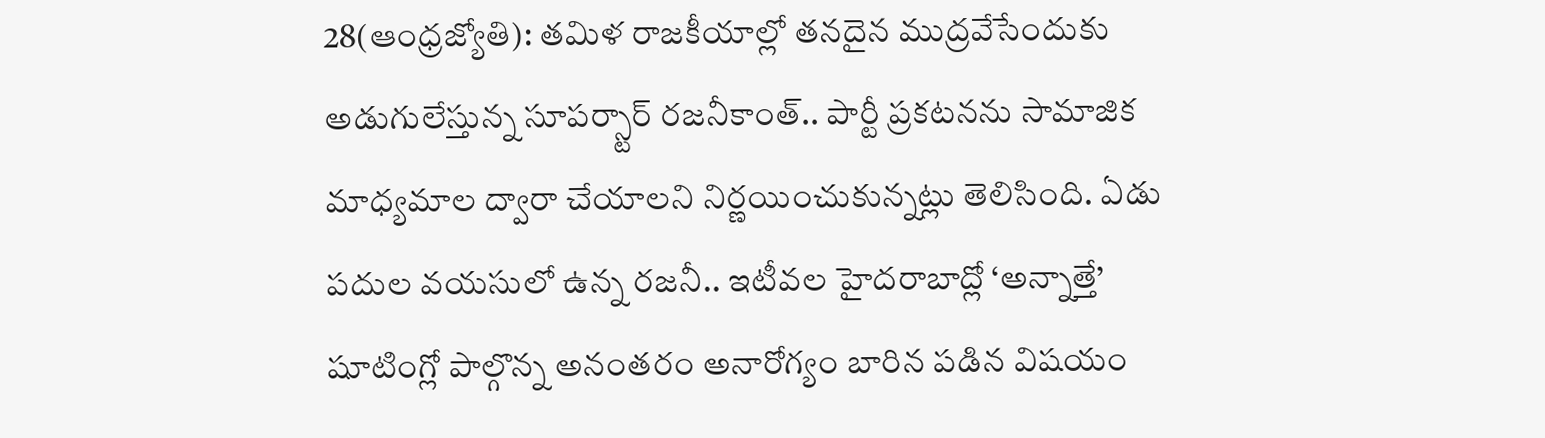28(ఆంధ్రజ్యోతి): తమిళ రాజకీయాల్లో తనదైన ముద్రవేసేందుకు అడుగులేస్తున్న సూపర్స్టార్ రజనీకాంత్.. పార్టీ ప్రకటనను సామాజిక మాధ్యమాల ద్వారా చేయాలని నిర్ణయించుకున్నట్లు తెలిసింది. ఏడు పదుల వయసులో ఉన్న రజనీ.. ఇటీవల హైదరాబాద్లో ‘అన్నాత్తే’ షూటింగ్లో పాల్గొన్న అనంతరం అనారోగ్యం బారిన పడిన విషయం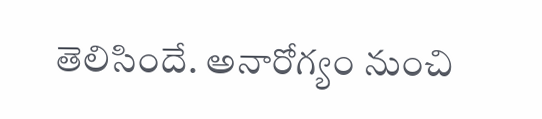తెలిసిందే. అనారోగ్యం నుంచి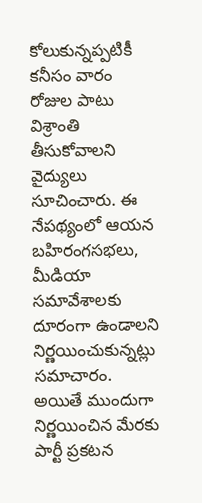కోలుకున్నప్పటికీ కనీసం వారం రోజుల పాటు విశ్రాంతి తీసుకోవాలని వైద్యులు సూచించారు. ఈ నేపథ్యంలో ఆయన బహిరంగసభలు, మీడియా సమావేశాలకు దూరంగా ఉండాలని నిర్ణయించుకున్నట్లు సమాచారం. అయితే ముందుగా నిర్ణయించిన మేరకు పార్టీ ప్రకటన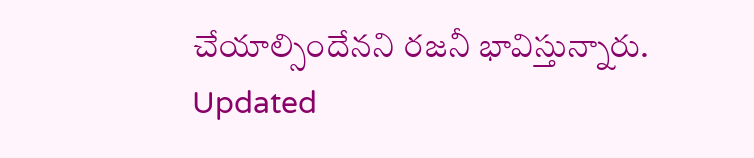చేయాల్సిందేనని రజనీ భావిస్తున్నారు.
Updated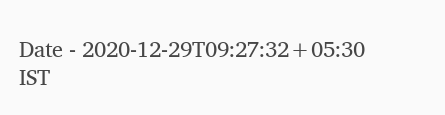Date - 2020-12-29T09:27:32+05:30 IST